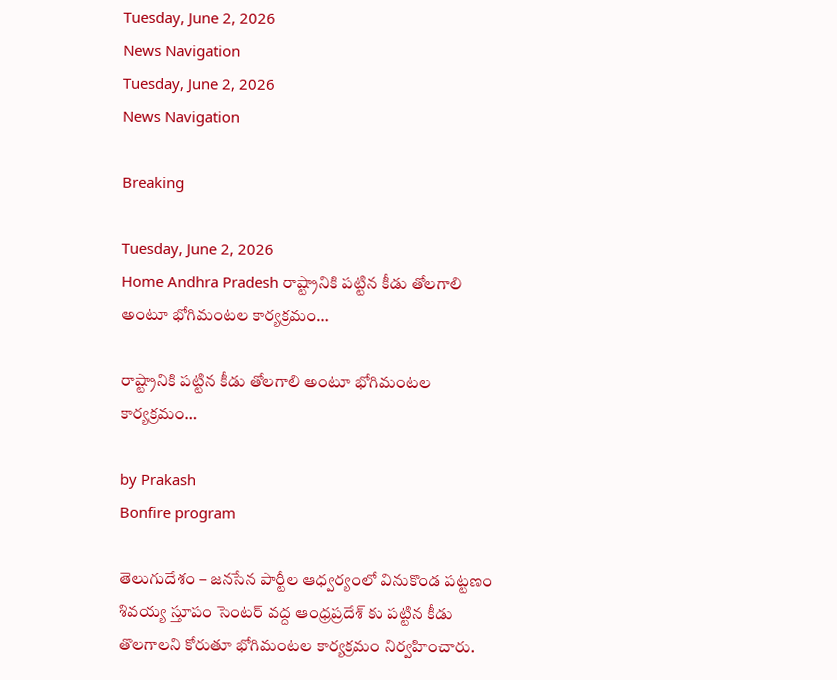Tuesday, June 2, 2026
News Navigation
Tuesday, June 2, 2026
News Navigation

Breaking

Tuesday, June 2, 2026
Home Andhra Pradesh రాష్ట్రానికి పట్టిన కీడు తోలగాలి అంటూ భోగిమంటల కార్యక్రమం…

రాష్ట్రానికి పట్టిన కీడు తోలగాలి అంటూ భోగిమంటల కార్యక్రమం…

by Prakash
Bonfire program

తెలుగుదేశం – జనసేన పార్టీల ఆధ్వర్యంలో వినుకొండ పట్టణం శివయ్య స్తూపం సెంటర్ వద్ద ఆంధ్రప్రదేశ్ కు పట్టిన కీడు తొలగాలని కోరుతూ భోగిమంటల కార్యక్రమం నిర్వహించారు.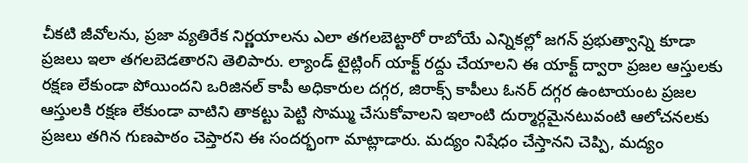చీకటి జీవోలను, ప్రజా వ్యతిరేక నిర్ణయాలను ఎలా తగలబెట్టారో రాబోయే ఎన్నికల్లో జగన్ ప్రభుత్వాన్ని కూడా ప్రజలు ఇలా తగలబెడతారని తెలిపారు. ల్యాండ్‌ టైట్లింగ్‌ యాక్ట్‌ రద్దు చేయాలని ఈ యాక్ట్ ద్వారా ప్రజల ఆస్తులకు రక్షణ లేకుండా పోయిందని ఒరిజినల్ కాపీ అధికారుల దగ్గర, జిరాక్స్ కాపీలు ఓనర్ దగ్గర ఉంటాయంట ప్రజల ఆస్తులకి రక్షణ లేకుండా వాటిని తాకట్టు పెట్టి సొమ్ము చేసుకోవాలని ఇలాంటి దుర్మార్గమైనటువంటి ఆలోచనలకు ప్రజలు తగిన గుణపాఠం చెప్తారని ఈ సందర్భంగా మాట్లాడారు. మద్యం నిషేధం చేస్తానని చెప్పి, మద్యం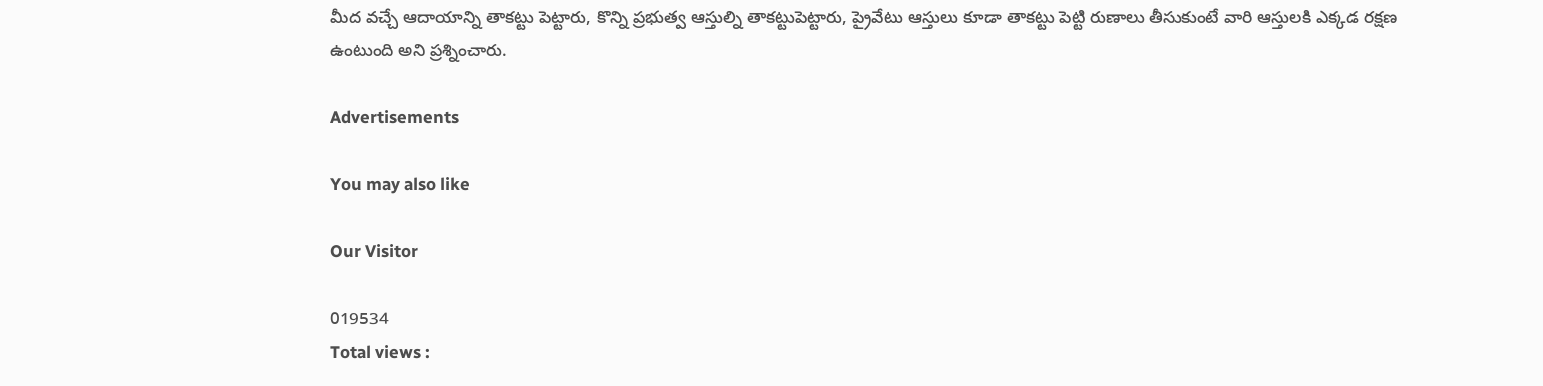మీద వచ్చే ఆదాయాన్ని తాకట్టు పెట్టారు, కొన్ని ప్రభుత్వ ఆస్తుల్ని తాకట్టుపెట్టారు, ప్రైవేటు ఆస్తులు కూడా తాకట్టు పెట్టి రుణాలు తీసుకుంటే వారి ఆస్తులకి ఎక్కడ రక్షణ ఉంటుంది అని ప్రశ్నించారు.

Advertisements

You may also like

Our Visitor

019534
Total views :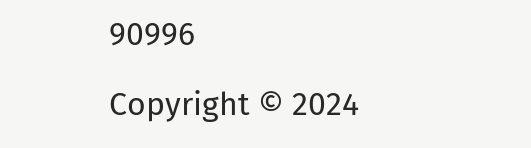90996

Copyright © 2024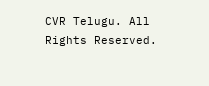CVR Telugu. All Rights Reserved.